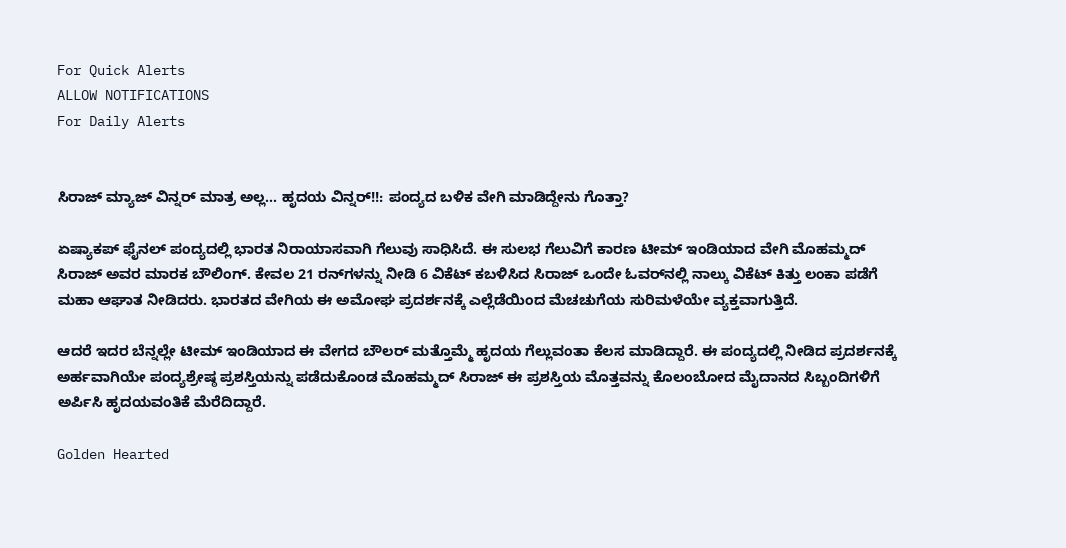For Quick Alerts
ALLOW NOTIFICATIONS
For Daily Alerts


ಸಿರಾಜ್ ಮ್ಯಾಜ್ ವಿನ್ನರ್ ಮಾತ್ರ ಅಲ್ಲ... ಹೃದಯ ವಿನ್ನರ್!!: ಪಂದ್ಯದ ಬಳಿಕ ವೇಗಿ ಮಾಡಿದ್ದೇನು ಗೊತ್ತಾ?

ಏಷ್ಯಾಕಪ್ ಫೈನಲ್ ಪಂದ್ಯದಲ್ಲಿ ಭಾರತ ನಿರಾಯಾಸವಾಗಿ ಗೆಲುವು ಸಾಧಿಸಿದೆ. ಈ ಸುಲಭ ಗೆಲುವಿಗೆ ಕಾರಣ ಟೀಮ್ ಇಂಡಿಯಾದ ವೇಗಿ ಮೊಹಮ್ಮದ್ ಸಿರಾಜ್ ಅವರ ಮಾರಕ ಬೌಲಿಂಗ್. ಕೇವಲ 21 ರನ್‌ಗಳನ್ನು ನೀಡಿ 6 ವಿಕೆಟ್ ಕಬಳಿಸಿದ ಸಿರಾಜ್ ಒಂದೇ ಓವರ್‌ನಲ್ಲಿ ನಾಲ್ಕು ವಿಕೆಟ್ ಕಿತ್ತು ಲಂಕಾ ಪಡೆಗೆ ಮಹಾ ಆಘಾತ ನೀಡಿದರು. ಭಾರತದ ವೇಗಿಯ ಈ ಅಮೋಘ ಪ್ರದರ್ಶನಕ್ಕೆ ಎಲ್ಲೆಡೆಯಿಂದ ಮೆಚಚುಗೆಯ ಸುರಿಮಳೆಯೇ ವ್ಯಕ್ತವಾಗುತ್ತಿದೆ.

ಆದರೆ ಇದರ ಬೆನ್ನಲ್ಲೇ ಟೀಮ್ ಇಂಡಿಯಾದ ಈ ವೇಗದ ಬೌಲರ್ ಮತ್ತೊಮ್ಮೆ ಹೃದಯ ಗೆಲ್ಲುವಂತಾ ಕೆಲಸ ಮಾಡಿದ್ದಾರೆ. ಈ ಪಂದ್ಯದಲ್ಲಿ ನೀಡಿದ ಪ್ರದರ್ಶನಕ್ಕೆ ಅರ್ಹವಾಗಿಯೇ ಪಂದ್ಯಶ್ರೇಷ್ಠ ಪ್ರಶಸ್ತಿಯನ್ನು ಪಡೆದುಕೊಂಡ ಮೊಹಮ್ಮದ್ ಸಿರಾಜ್ ಈ ಪ್ರಶಸ್ತಿಯ ಮೊತ್ತವನ್ನು ಕೊಲಂಬೋದ ಮೈದಾನದ ಸಿಬ್ಬಂದಿಗಳಿಗೆ ಅರ್ಪಿಸಿ ಹೃದಯವಂತಿಕೆ ಮೆರೆದಿದ್ದಾರೆ.

Golden Hearted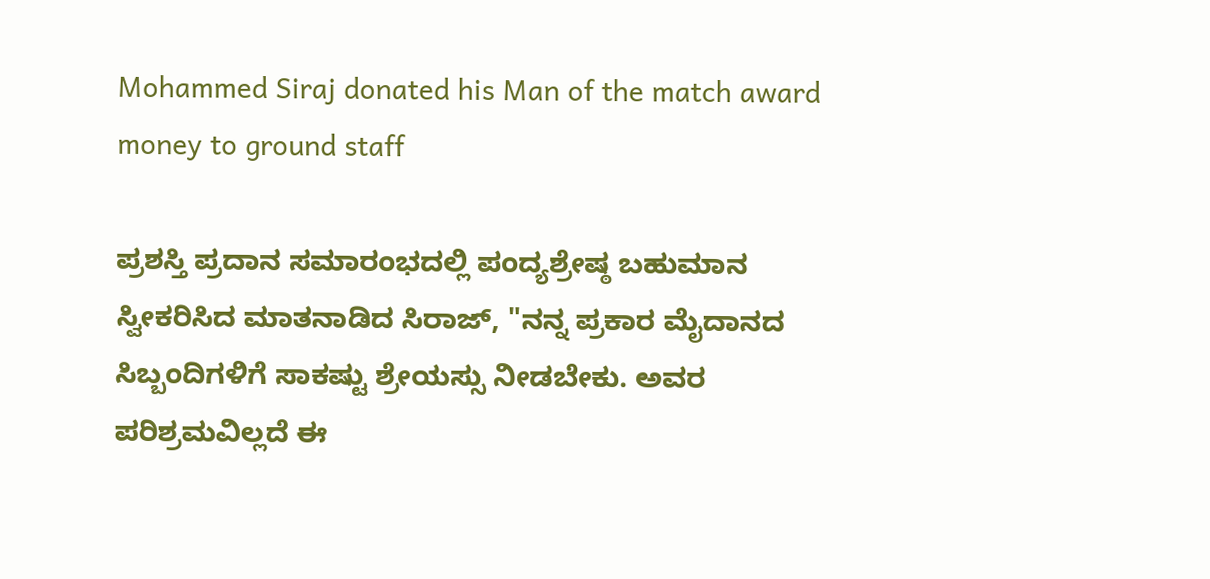Mohammed Siraj donated his Man of the match award money to ground staff

ಪ್ರಶಸ್ತಿ ಪ್ರದಾನ ಸಮಾರಂಭದಲ್ಲಿ ಪಂದ್ಯಶ್ರೇಷ್ಠ ಬಹುಮಾನ ಸ್ವೀಕರಿಸಿದ ಮಾತನಾಡಿದ ಸಿರಾಜ್, "ನನ್ನ ಪ್ರಕಾರ ಮೈದಾನದ ಸಿಬ್ಬಂದಿಗಳಿಗೆ ಸಾಕಷ್ಟು ಶ್ರೇಯಸ್ಸು ನೀಡಬೇಕು. ಅವರ ಪರಿಶ್ರಮವಿಲ್ಲದೆ ಈ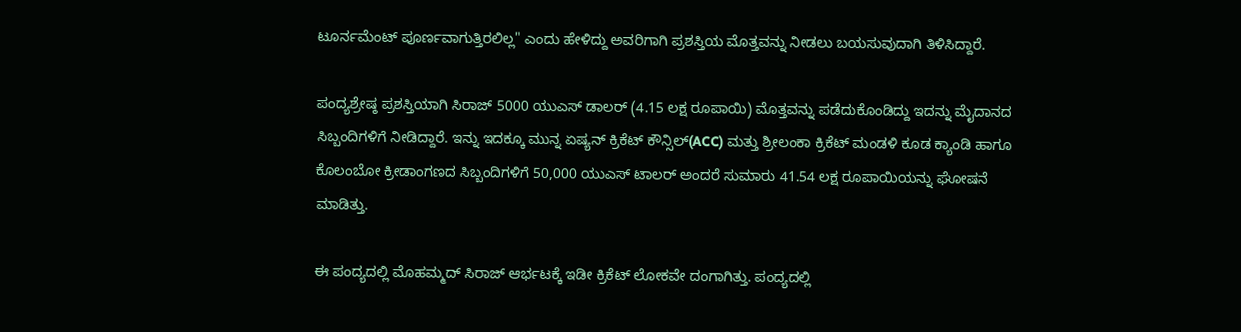ಟೂರ್ನಮೆಂಟ್ ಪೂರ್ಣವಾಗುತ್ತಿರಲಿಲ್ಲ" ಎಂದು ಹೇಳಿದ್ದು ಅವರಿಗಾಗಿ ಪ್ರಶಸ್ತಿಯ ಮೊತ್ತವನ್ನು ನೀಡಲು ಬಯಸುವುದಾಗಿ ತಿಳಿಸಿದ್ದಾರೆ.

ಪಂದ್ಯಶ್ರೇಷ್ಠ ಪ್ರಶಸ್ತಿಯಾಗಿ ಸಿರಾಜ್ 5000 ಯುಎಸ್ ಡಾಲರ್ (4.15 ಲಕ್ಷ ರೂಪಾಯಿ) ಮೊತ್ತವನ್ನು ಪಡೆದುಕೊಂಡಿದ್ದು ಇದನ್ನು ಮೈದಾನದ ಸಿಬ್ಬಂದಿಗಳಿಗೆ ನೀಡಿದ್ದಾರೆ. ಇನ್ನು ಇದಕ್ಕೂ ಮುನ್ನ ಏಷ್ಯನ್ ಕ್ರಿಕೆಟ್ ಕೌನ್ಸಿಲ್‌(ACC) ಮತ್ತು ಶ್ರೀಲಂಕಾ ಕ್ರಿಕೆಟ್ ಮಂಡಳಿ ಕೂಡ ಕ್ಯಾಂಡಿ ಹಾಗೂ ಕೊಲಂಬೋ ಕ್ರೀಡಾಂಗಣದ ಸಿಬ್ಬಂದಿಗಳಿಗೆ 50,000 ಯುಎಸ್ ಟಾಲರ್ ಅಂದರೆ ಸುಮಾರು 41.54 ಲಕ್ಷ ರೂಪಾಯಿಯನ್ನು ಘೋಷನೆ ಮಾಡಿತ್ತು.

ಈ ಪಂದ್ಯದಲ್ಲಿ ಮೊಹಮ್ಮದ್ ಸಿರಾಜ್ ಆರ್ಭಟಕ್ಕೆ ಇಡೀ ಕ್ರಿಕೆಟ್ ಲೋಕವೇ ದಂಗಾಗಿತ್ತು. ಪಂದ್ಯದಲ್ಲಿ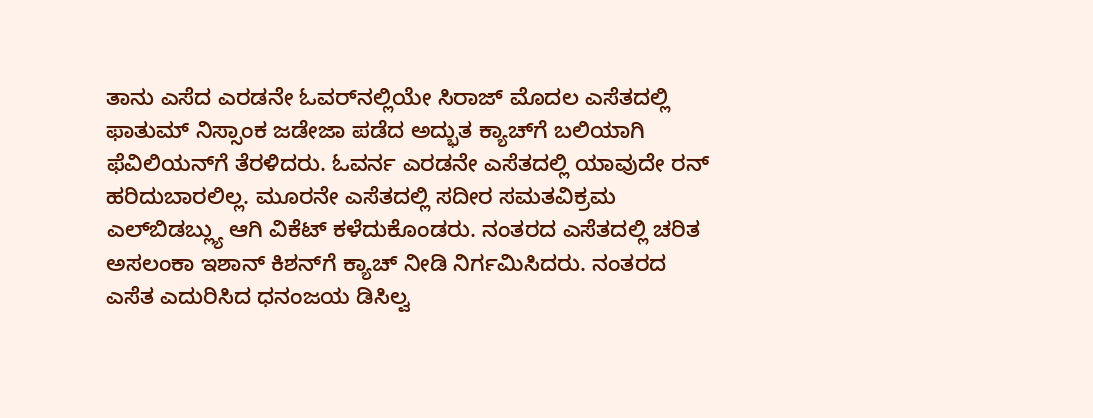ತಾನು ಎಸೆದ ಎರಡನೇ ಓವರ್‌ನಲ್ಲಿಯೇ ಸಿರಾಜ್ ಮೊದಲ ಎಸೆತದಲ್ಲಿ ಫಾತುಮ್ ನಿಸ್ಸಾಂಕ ಜಡೇಜಾ ಪಡೆದ ಅದ್ಭುತ ಕ್ಯಾಚ್‌ಗೆ ಬಲಿಯಾಗಿ ಫೆವಿಲಿಯನ್‌ಗೆ ತೆರಳಿದರು. ಓವರ್ನ ಎರಡನೇ ಎಸೆತದಲ್ಲಿ ಯಾವುದೇ ರನ್ ಹರಿದುಬಾರಲಿಲ್ಲ. ಮೂರನೇ ಎಸೆತದಲ್ಲಿ ಸದೀರ ಸಮತವಿಕ್ರಮ ಎಲ್‌ಬಿಡಬ್ಲ್ಯು ಆಗಿ ವಿಕೆಟ್ ಕಳೆದುಕೊಂಡರು. ನಂತರದ ಎಸೆತದಲ್ಲಿ ಚರಿತ ಅಸಲಂಕಾ ಇಶಾನ್ ಕಿಶನ್‌ಗೆ ಕ್ಯಾಚ್ ನೀಡಿ ನಿರ್ಗಮಿಸಿದರು. ನಂತರದ ಎಸೆತ ಎದುರಿಸಿದ ಧನಂಜಯ ಡಿಸಿಲ್ವ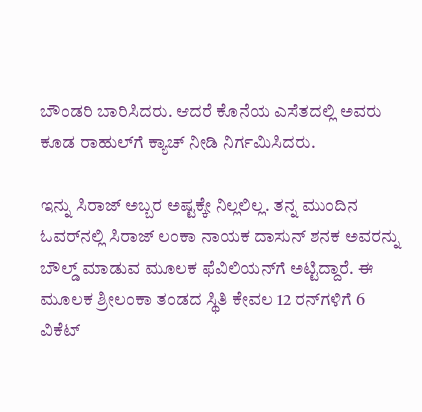ಬೌಂಡರಿ ಬಾರಿಸಿದರು. ಆದರೆ ಕೊನೆಯ ಎಸೆತದಲ್ಲಿ ಅವರು ಕೂಡ ರಾಹುಲ್‌ಗೆ ಕ್ಯಾಚ್ ನೀಡಿ ನಿರ್ಗಮಿಸಿದರು.

ಇನ್ನು ಸಿರಾಜ್ ಅಬ್ಬರ ಅಷ್ಟಕ್ಕೇ ನಿಲ್ಲಲಿಲ್ಲ. ತನ್ನ ಮುಂದಿನ ಓವರ್‌ನಲ್ಲಿ ಸಿರಾಜ್ ಲಂಕಾ ನಾಯಕ ದಾಸುನ್ ಶನಕ ಅವರನ್ನು ಬೌಲ್ಡ್ ಮಾಡುವ ಮೂಲಕ ಫೆವಿಲಿಯನ್‌ಗೆ ಅಟ್ಟಿದ್ದಾರೆ. ಈ ಮೂಲಕ ಶ್ರೀಲಂಕಾ ತಂಡದ ಸ್ಥಿತಿ ಕೇವಲ 12 ರನ್‌ಗಳಿಗೆ 6 ವಿಕೆಟ್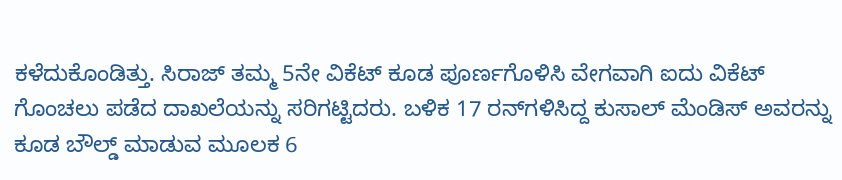ಕಳೆದುಕೊಂಡಿತ್ತು. ಸಿರಾಜ್ ತಮ್ಮ 5ನೇ ವಿಕೆಟ್ ಕೂಡ ಪೂರ್ಣಗೊಳಿಸಿ ವೇಗವಾಗಿ ಐದು ವಿಕೆಟ್ ಗೊಂಚಲು ಪಡೆದ ದಾಖಲೆಯನ್ನು ಸರಿಗಟ್ಟಿದರು. ಬಳಿಕ 17 ರನ್‌ಗಳಿಸಿದ್ದ ಕುಸಾಲ್ ಮೆಂಡಿಸ್ ಅವರನ್ನು ಕೂಡ ಬೌಲ್ಡ್ ಮಾಡುವ ಮೂಲಕ 6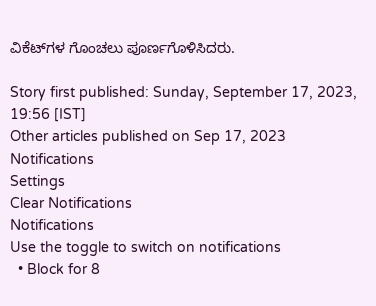ವಿಕೆಟ್‌ಗಳ ಗೊಂಚಲು ಪೂರ್ಣಗೊಳಿಸಿದರು.

Story first published: Sunday, September 17, 2023, 19:56 [IST]
Other articles published on Sep 17, 2023
Notifications
Settings
Clear Notifications
Notifications
Use the toggle to switch on notifications
  • Block for 8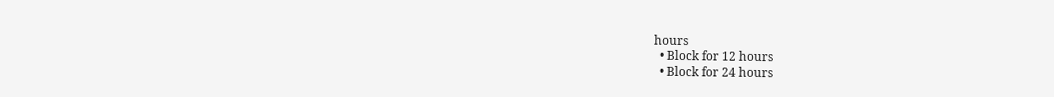hours
  • Block for 12 hours
  • Block for 24 hours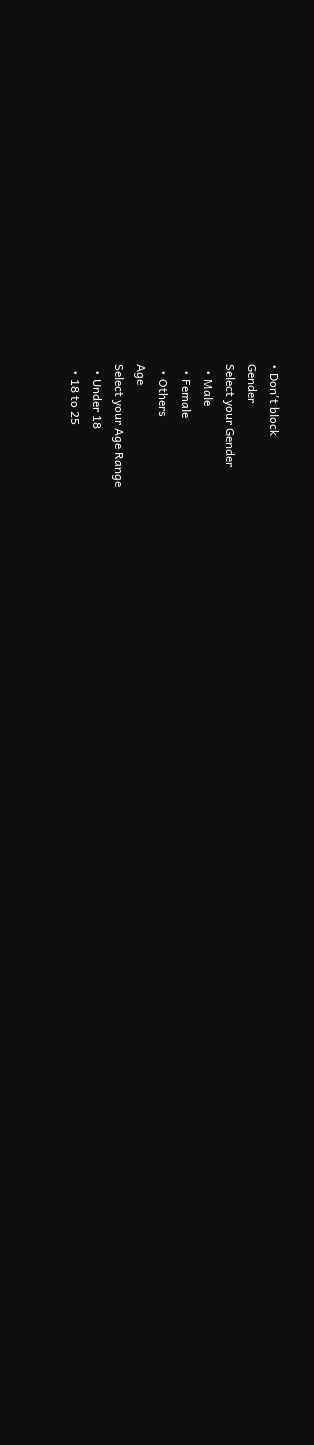• Don't block
Gender
Select your Gender
  • Male
  • Female
  • Others
Age
Select your Age Range
  • Under 18
  • 18 to 25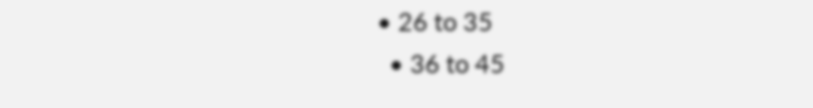• 26 to 35
  • 36 to 45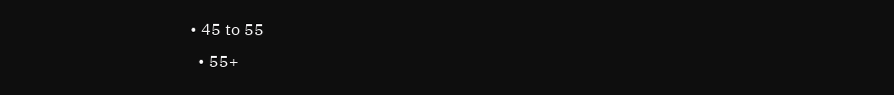• 45 to 55
  • 55+